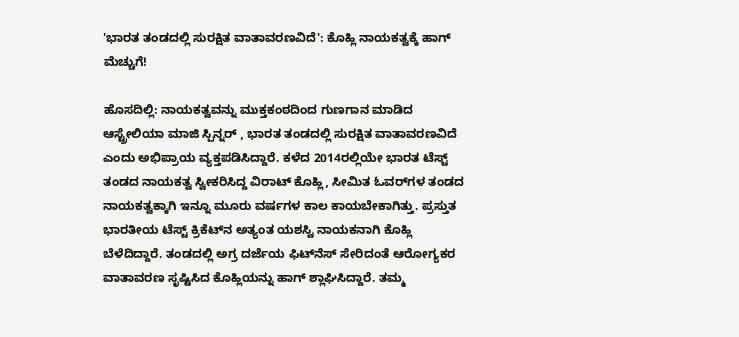'ಭಾರತ ತಂಡದಲ್ಲಿ ಸುರಕ್ಷಿತ ವಾತಾವರಣವಿದೆ': ಕೊಹ್ಲಿ ನಾಯಕತ್ವಕ್ಕೆ ಹಾಗ್‌ ಮೆಚ್ಚುಗೆ!

ಹೊಸದಿಲ್ಲಿ: ನಾಯಕತ್ವವನ್ನು ಮುಕ್ತಕಂಠದಿಂದ ಗುಣಗಾನ ಮಾಡಿದ ಆಸ್ಟ್ರೇಲಿಯಾ ಮಾಜಿ ಸ್ಪಿನ್ನರ್‌ , ಭಾರತ ತಂಡದಲ್ಲಿ ಸುರಕ್ಷಿತ ವಾತಾವರಣವಿದೆ ಎಂದು ಅಭಿಪ್ರಾಯ ವ್ಯಕ್ತಪಡಿಸಿದ್ದಾರೆ. ಕಳೆದ 2014ರಲ್ಲಿಯೇ ಭಾರತ ಟೆಸ್ಟ್‌ ತಂಡದ ನಾಯಕತ್ವ ಸ್ವೀಕರಿಸಿದ್ದ ವಿರಾಟ್‌ ಕೊಹ್ಲಿ, ಸೀಮಿತ ಓವರ್‌ಗಳ ತಂಡದ ನಾಯಕತ್ವಕ್ಕಾಗಿ ಇನ್ನೂ ಮೂರು ವರ್ಷಗಳ ಕಾಲ ಕಾಯಬೇಕಾಗಿತ್ತು. ಪ್ರಸ್ತುತ ಭಾರತೀಯ ಟೆಸ್ಟ್ ಕ್ರಿಕೆಟ್‌ನ ಅತ್ಯಂತ ಯಶಸ್ವಿ ನಾಯಕನಾಗಿ ಕೊಹ್ಲಿ ಬೆಳೆದಿದ್ದಾರೆ. ತಂಡದಲ್ಲಿ ಅಗ್ರ ದರ್ಜೆಯ ಫಿಟ್‌ನೆಸ್‌ ಸೇರಿದಂತೆ ಆರೋಗ್ಯಕರ ವಾತಾವರಣ ಸೃಷ್ಟಿಸಿದ ಕೊಹ್ಲಿಯನ್ನು ಹಾಗ್‌ ಶ್ಲಾಘಿಸಿದ್ದಾರೆ. ತಮ್ಮ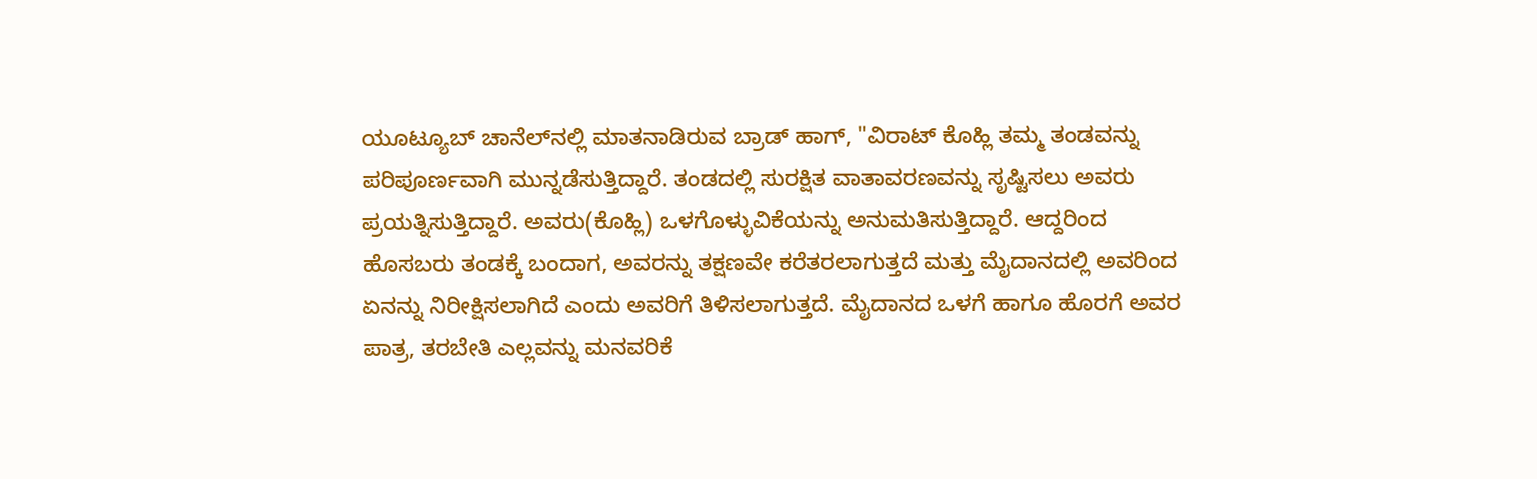ಯೂಟ್ಯೂಬ್‌ ಚಾನೆಲ್‌ನಲ್ಲಿ ಮಾತನಾಡಿರುವ ಬ್ರಾಡ್‌ ಹಾಗ್‌, "ವಿರಾಟ್‌ ಕೊಹ್ಲಿ ತಮ್ಮ ತಂಡವನ್ನು ಪರಿಪೂರ್ಣವಾಗಿ ಮುನ್ನಡೆಸುತ್ತಿದ್ದಾರೆ. ತಂಡದಲ್ಲಿ ಸುರಕ್ಷಿತ ವಾತಾವರಣವನ್ನು ಸೃಷ್ಟಿಸಲು ಅವರು ಪ್ರಯತ್ನಿಸುತ್ತಿದ್ದಾರೆ. ಅವರು(ಕೊಹ್ಲಿ) ಒಳಗೊಳ್ಳುವಿಕೆಯನ್ನು ಅನುಮತಿಸುತ್ತಿದ್ದಾರೆ. ಆದ್ದರಿಂದ ಹೊಸಬರು ತಂಡಕ್ಕೆ ಬಂದಾಗ, ಅವರನ್ನು ತಕ್ಷಣವೇ ಕರೆತರಲಾಗುತ್ತದೆ ಮತ್ತು ಮೈದಾನದಲ್ಲಿ ಅವರಿಂದ ಏನನ್ನು ನಿರೀಕ್ಷಿಸಲಾಗಿದೆ ಎಂದು ಅವರಿಗೆ ತಿಳಿಸಲಾಗುತ್ತದೆ. ಮೈದಾನದ ಒಳಗೆ ಹಾಗೂ ಹೊರಗೆ ಅವರ ಪಾತ್ರ, ತರಬೇತಿ ಎಲ್ಲವನ್ನು ಮನವರಿಕೆ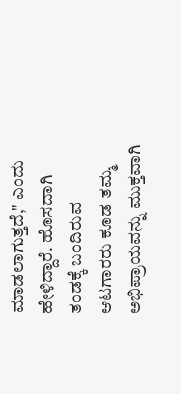ಮಾಡಲಾಗುತ್ತದೆ," ಎಂದು ಹೇಳಿದ್ದಾರೆ. ಹೊಸದಾಗಿ ತಂಡಕ್ಕೆ ಬಂದಿರುವ ಆಟಗಾರರು ಕೂಡ ತಮ್ಮ ಅಭಿಪ್ರಾಯವನ್ನು ಮುಕ್ತವಾಗಿ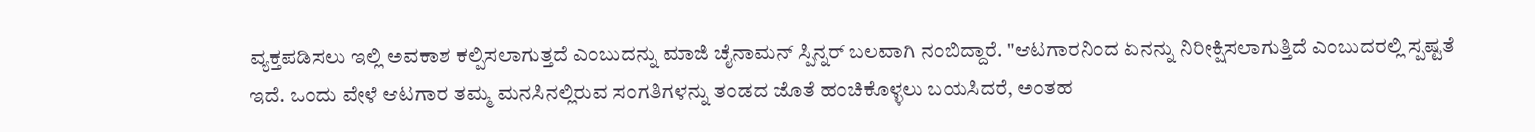ವ್ಯಕ್ತಪಡಿಸಲು ಇಲ್ಲಿ ಅವಕಾಶ ಕಲ್ಪಿಸಲಾಗುತ್ತದೆ ಎಂಬುದನ್ನು ಮಾಜಿ ಚೈನಾಮನ್ ಸ್ಪಿನ್ನರ್‌ ಬಲವಾಗಿ ನಂಬಿದ್ದಾರೆ. "ಆಟಗಾರನಿಂದ ಏನನ್ನು ನಿರೀಕ್ಷಿಸಲಾಗುತ್ತಿದೆ ಎಂಬುದರಲ್ಲಿ ಸ್ಪಷ್ಟತೆ ಇದೆ. ಒಂದು ವೇಳೆ ಆಟಗಾರ ತಮ್ಮ ಮನಸಿನಲ್ಲಿರುವ ಸಂಗತಿಗಳನ್ನು ತಂಡದ ಜೊತೆ ಹಂಚಿಕೊಳ್ಳಲು ಬಯಸಿದರೆ, ಅಂತಹ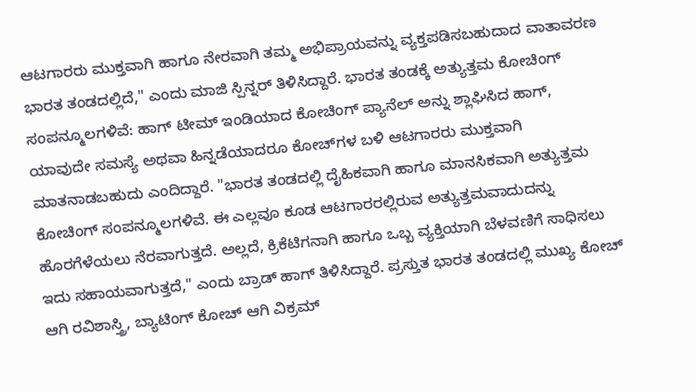ಆಟಗಾರರು ಮುಕ್ತವಾಗಿ ಹಾಗೂ ನೇರವಾಗಿ ತಮ್ಮ ಅಭಿಪ್ರಾಯವನ್ನು ವ್ಯಕ್ತಪಡಿಸಬಹುದಾದ ವಾತಾವರಣ ಭಾರತ ತಂಡದಲ್ಲಿದೆ," ಎಂದು ಮಾಜಿ ಸ್ಪಿನ್ನರ್‌ ತಿಳಿಸಿದ್ದಾರೆ. ಭಾರತ ತಂಡಕ್ಕೆ ಅತ್ಯುತ್ತಮ ಕೋಚಿಂಗ್‌ ಸಂಪನ್ಮೂಲಗಳಿವೆ: ಹಾಗ್‌ ಟೀಮ್‌ ಇಂಡಿಯಾದ ಕೋಚಿಂಗ್‌ ಪ್ಯಾನೆಲ್‌ ಅನ್ನು ಶ್ಲಾಘಿಸಿದ ಹಾಗ್‌, ಯಾವುದೇ ಸಮಸ್ಯೆ ಅಥವಾ ಹಿನ್ನಡೆಯಾದರೂ ಕೋಚ್‌ಗಳ ಬಳಿ ಆಟಗಾರರು ಮುಕ್ತವಾಗಿ ಮಾತನಾಡಬಹುದು ಎಂದಿದ್ದಾರೆ. "ಭಾರತ ತಂಡದಲ್ಲಿ ದೈಹಿಕವಾಗಿ ಹಾಗೂ ಮಾನಸಿಕವಾಗಿ ಅತ್ಯುತ್ತಮ ಕೋಚಿಂಗ್‌ ಸಂಪನ್ಮೂಲಗಳಿವೆ. ಈ ಎಲ್ಲವೂ ಕೂಡ ಆಟಗಾರರಲ್ಲಿರುವ ಅತ್ಯುತ್ತಮವಾದುದನ್ನು ಹೊರಗೆಳೆಯಲು ನೆರವಾಗುತ್ತದೆ. ಅಲ್ಲದೆ, ಕ್ರಿಕೆಟಿಗನಾಗಿ ಹಾಗೂ ಒಬ್ಬ ವ್ಯಕ್ತಿಯಾಗಿ ಬೆಳವಣಿಗೆ ಸಾಧಿಸಲು ಇದು ಸಹಾಯವಾಗುತ್ತದೆ," ಎಂದು ಬ್ರಾಡ್‌ ಹಾಗ್ ತಿಳಿಸಿದ್ದಾರೆ. ಪ್ರಸ್ತುತ ಭಾರತ ತಂಡದಲ್ಲಿ ಮುಖ್ಯ ಕೋಚ್‌ ಆಗಿ ರವಿಶಾಸ್ತ್ರಿ, ಬ್ಯಾಟಿಂಗ್‌ ಕೋಚ್‌ ಆಗಿ ವಿಕ್ರಮ್‌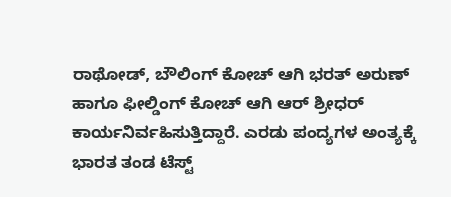ರಾಥೋಡ್‌, ಬೌಲಿಂಗ್‌ ಕೋಚ್‌ ಆಗಿ ಭರತ್‌ ಅರುಣ್‌ ಹಾಗೂ ಫೀಲ್ಡಿಂಗ್‌ ಕೋಚ್‌ ಆಗಿ ಆರ್‌ ಶ್ರೀಧರ್ ಕಾರ್ಯನಿರ್ವಹಿಸುತ್ತಿದ್ದಾರೆ. ಎರಡು ಪಂದ್ಯಗಳ ಅಂತ್ಯಕ್ಕೆ ಭಾರತ ತಂಡ ಟೆಸ್ಟ್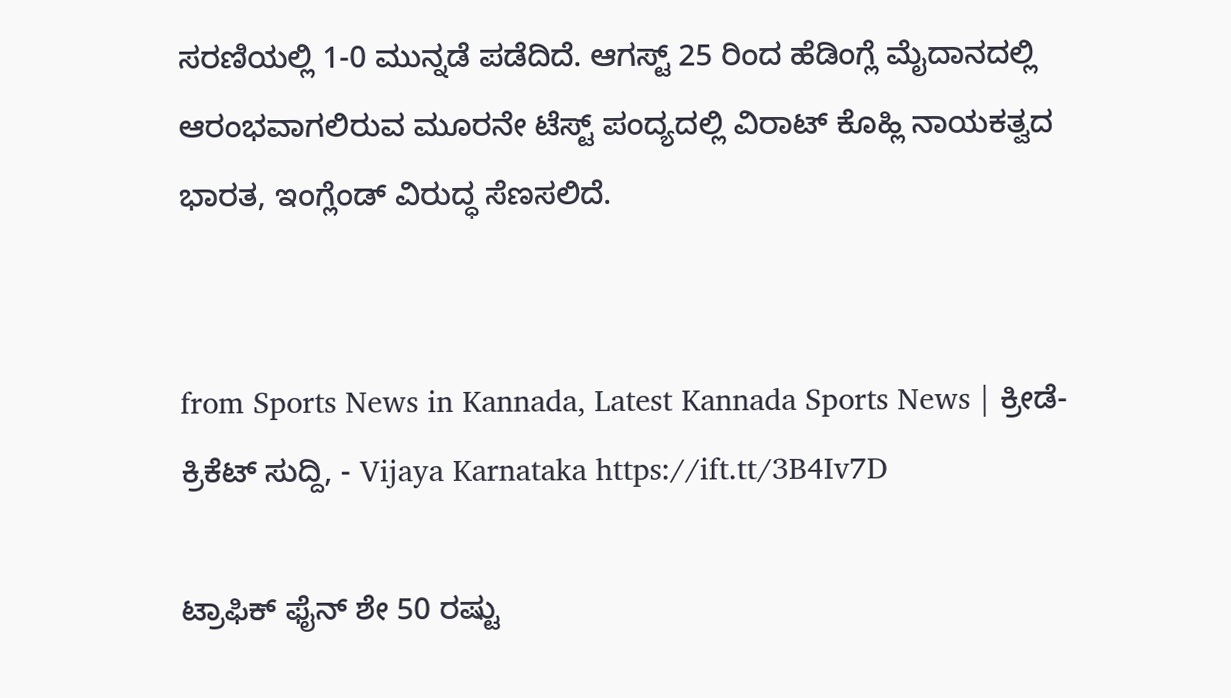ಸರಣಿಯಲ್ಲಿ 1-0 ಮುನ್ನಡೆ ಪಡೆದಿದೆ. ಆಗಸ್ಟ್‌ 25 ರಿಂದ ಹೆಡಿಂಗ್ಲೆ ಮೈದಾನದಲ್ಲಿ ಆರಂಭವಾಗಲಿರುವ ಮೂರನೇ ಟೆಸ್ಟ್‌ ಪಂದ್ಯದಲ್ಲಿ ವಿರಾಟ್‌ ಕೊಹ್ಲಿ ನಾಯಕತ್ವದ ಭಾರತ, ಇಂಗ್ಲೆಂಡ್‌ ವಿರುದ್ಧ ಸೆಣಸಲಿದೆ.


from Sports News in Kannada, Latest Kannada Sports News | ಕ್ರೀಡೆ-ಕ್ರಿಕೆಟ್ ಸುದ್ದಿ, - Vijaya Karnataka https://ift.tt/3B4Iv7D

ಟ್ರಾಫಿಕ್‌ ಫೈನ್‌ ಶೇ 50 ರಷ್ಟು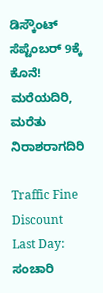ಡಿಸ್ಕೌಂಟ್‌ ಸೆಪ್ಟೆಂಬರ್‌ 9ಕ್ಕೆ ಕೊನೆ! ಮರೆಯದಿರಿ, ಮರೆತು ನಿರಾಶರಾಗದಿರಿ

Traffic Fine Discount Last Day: ಸಂಚಾರಿ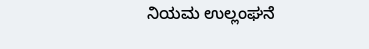ನಿಯಮ ಉಲ್ಲಂಘನೆ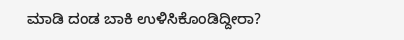ಮಾಡಿ ದಂಡ ಬಾಕಿ ಉಳಿಸಿಕೊಂಡಿದ್ದೀರಾ?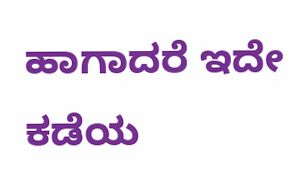ಹಾಗಾದರೆ ಇದೇ ಕಡೆಯ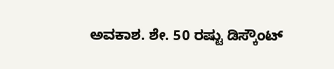ಅವಕಾಶ. ಶೇ. 50 ರಷ್ಟು ಡಿಸ್ಕೌಂಟ್‌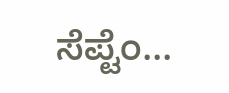ಸೆಪ್ಟೆಂ...